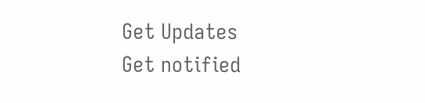Get Updates
Get notified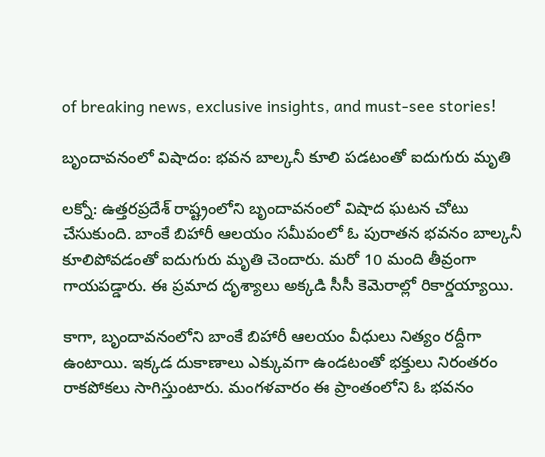of breaking news, exclusive insights, and must-see stories!

బృందావనంలో విషాదం: భవన బాల్కనీ కూలి పడటంతో ఐదుగురు మృతి

లక్నో: ఉత్తరప్రదేశ్ రాష్ట్రంలోని బృందావనంలో విషాద ఘటన చోటు చేసుకుంది. బాంకే బిహారీ ఆలయం సమీపంలో ఓ పురాతన భవనం బాల్కనీ కూలిపోవడంతో ఐదుగురు మృతి చెందారు. మరో 10 మంది తీవ్రంగా గాయపడ్డారు. ఈ ప్రమాద దృశ్యాలు అక్కడి సీసీ కెమెరాల్లో రికార్డయ్యాయి.

కాగా, బృందావనంలోని బాంకే బిహారీ ఆలయం వీధులు నిత్యం రద్దీగా ఉంటాయి. ఇక్కడ దుకాణాలు ఎక్కువగా ఉండటంతో భక్తులు నిరంతరం రాకపోకలు సాగిస్తుంటారు. మంగళవారం ఈ ప్రాంతంలోని ఓ భవనం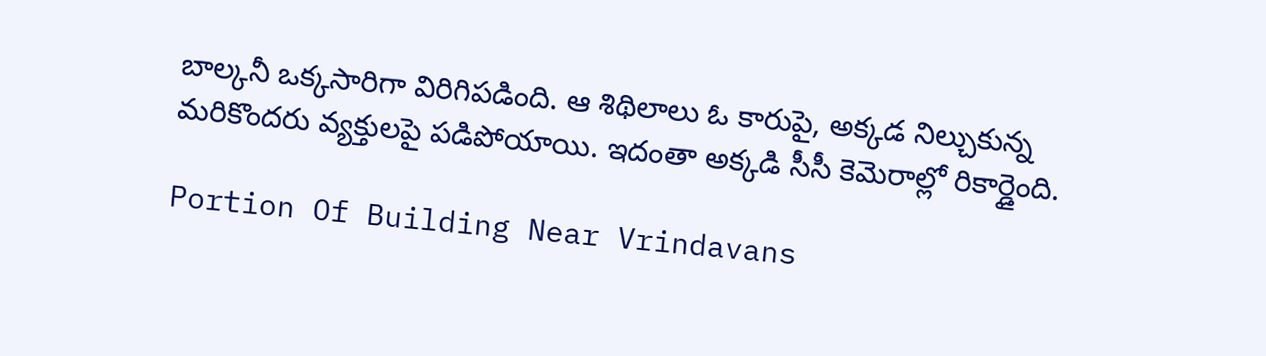బాల్కనీ ఒక్కసారిగా విరిగిపడింది. ఆ శిథిలాలు ఓ కారుపై, అక్కడ నిల్చుకున్న మరికొందరు వ్యక్తులపై పడిపోయాయి. ఇదంతా అక్కడి సీసీ కెమెరాల్లో రికార్డైంది.

Portion Of Building Near Vrindavans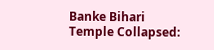Banke Bihari Temple Collapsed: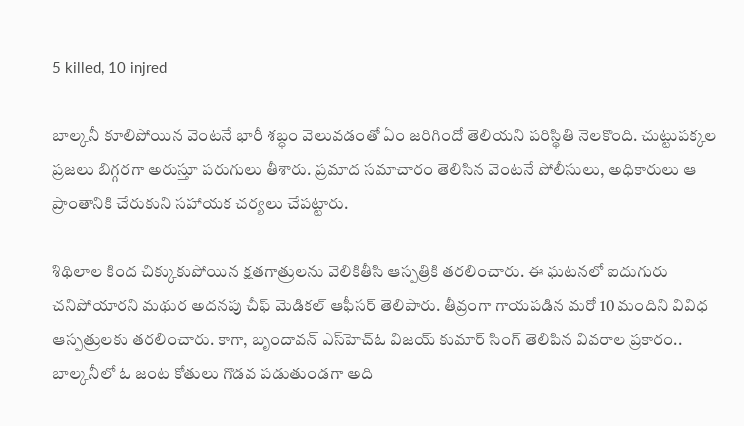5 killed, 10 injred

బాల్కనీ కూలిపోయిన వెంటనే భారీ శబ్ధం వెలువడంతో ఏం జరిగిందో తెలియని పరిస్థితి నెలకొంది. చుట్టుపక్కల ప్రజలు బిగ్గరగా అరుస్తూ పరుగులు తీశారు. ప్రమాద సమాచారం తెలిసిన వెంటనే పోలీసులు, అధికారులు ఆ ప్రాంతానికి చేరుకుని సహాయక చర్యలు చేపట్టారు.

శిథిలాల కింద చిక్కుకుపోయిన క్షతగాత్రులను వెలికితీసి ఆస్పత్రికి తరలించారు. ఈ ఘటనలో ఐదుగురు చనిపోయారని మథుర అదనపు చీఫ్ మెడికల్ ఆఫీసర్ తెలిపారు. తీవ్రంగా గాయపడిన మరో 10 మందిని వివిధ ఆస్పత్రులకు తరలించారు. కాగా, బృందావన్ ఎస్‌హెచ్‌ఓ విజయ్ కుమార్ సింగ్ తెలిపిన వివరాల ప్రకారం.. బాల్కనీలో ఓ జంట కోతులు గొడవ పడుతుండగా అది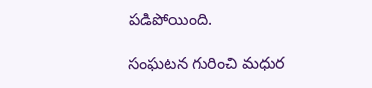పడిపోయింది.

సంఘటన గురించి మధుర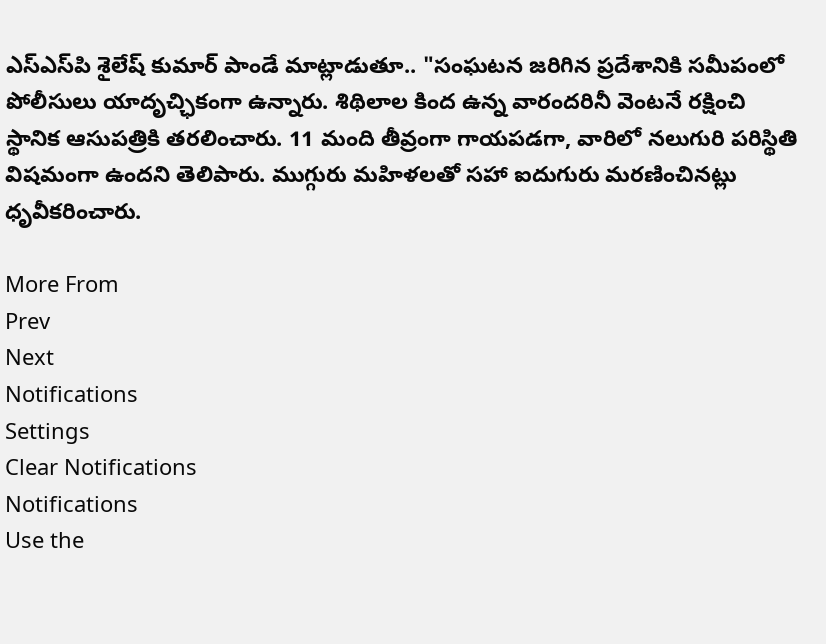ఎస్‌ఎస్‌పి శైలేష్ కుమార్ పాండే మాట్లాడుతూ.. "సంఘటన జరిగిన ప్రదేశానికి సమీపంలో పోలీసులు యాదృచ్ఛికంగా ఉన్నారు. శిథిలాల కింద ఉన్న వారందరినీ వెంటనే రక్షించి స్థానిక ఆసుపత్రికి తరలించారు. 11 మంది తీవ్రంగా గాయపడగా, వారిలో నలుగురి పరిస్థితి విషమంగా ఉందని తెలిపారు. ముగ్గురు మహిళలతో సహా ఐదుగురు మరణించినట్లు ధృవీకరించారు.

More From
Prev
Next
Notifications
Settings
Clear Notifications
Notifications
Use the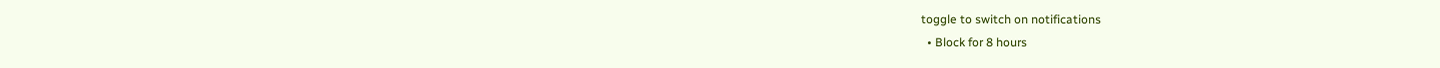toggle to switch on notifications
  • Block for 8 hours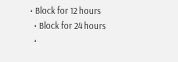• Block for 12 hours
  • Block for 24 hours
  •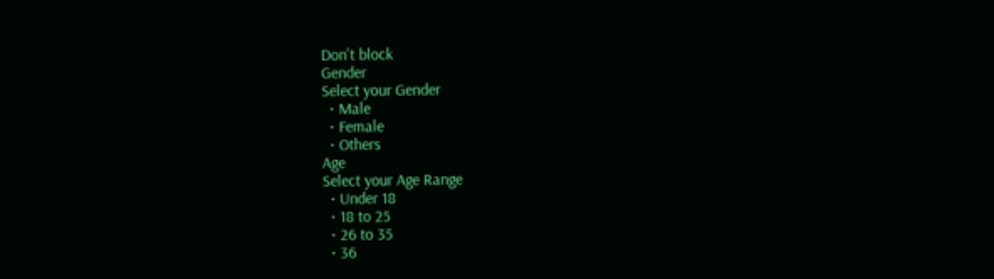Don't block
Gender
Select your Gender
  • Male
  • Female
  • Others
Age
Select your Age Range
  • Under 18
  • 18 to 25
  • 26 to 35
  • 36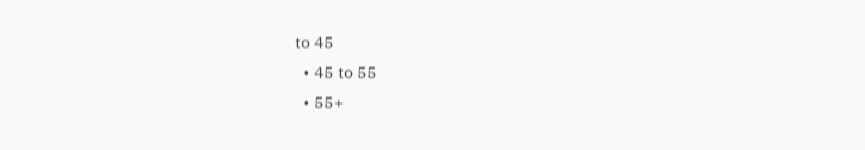to 45
  • 45 to 55
  • 55+